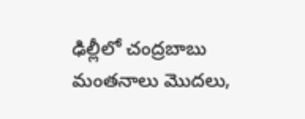ఢిల్లీలో చంద్రబాబు మంతనాలు మొదలు,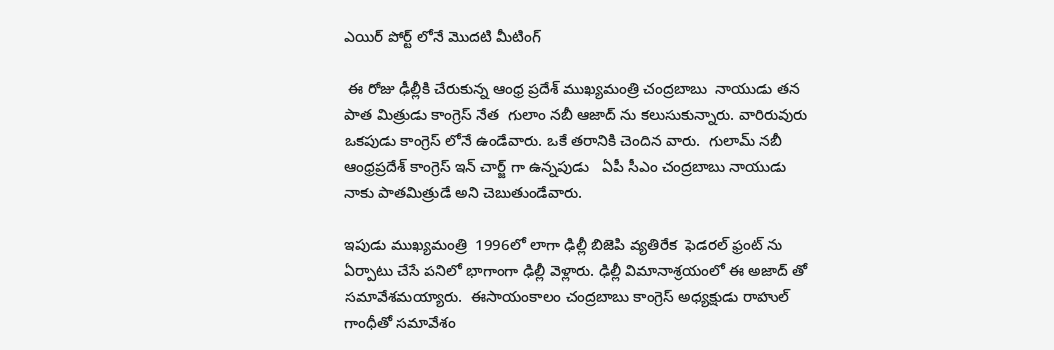ఎయిర్ పోర్ట్ లోనే మొదటి మీటింగ్

 ఈ రోజు ఢీల్లీకి చేరుకున్న ఆంధ్ర ప్రదేశ్ ముఖ్యమంత్రి చంద్రబాబు  నాయుడు తన పాత మిత్రుడు కాంగ్రెస్ నేత  గులాం నబీ ఆజాద్ ను కలుసుకున్నారు. వారిరువురు ఒకపుడు కాంగ్రెస్ లోనే ఉండేవారు. ఒకే తరానికి చెందిన వారు.  గులామ్ నబీ ఆంధ్రప్రదేశ్ కాంగ్రెస్ ఇన్ చార్జ్ గా ఉన్నపుడు   ఏపీ సీఎం చంద్రబాబు నాయుడు నాకు పాతమిత్రుడే అని చెబుతుండేవారు.

ఇపుడు ముఖ్యమంత్రి  1996లో లాగా ఢిల్లీ బిజెపి వ్యతిరేక  ఫెడరల్ ఫ్రంట్ ను ఏర్పాటు చేసే పనిలో భాగాంగా ఢిల్లీ వెళ్లారు. ఢిల్లీ విమానాశ్రయంలో ఈ అజాద్ తో సమావేశమయ్యారు.  ఈసాయంకాలం చంద్రబాబు కాంగ్రెస్ అధ్యక్షుడు రాహుల్ గాంధీతో సమావేశం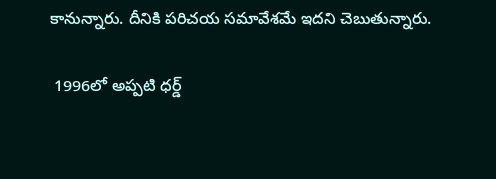కానున్నారు. దీనికి పరిచయ సమావేశమే ఇదని చెబుతున్నారు.

 1996లో అప్పటి ధర్డ్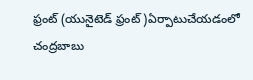ఫ్రంట్ (యునైటెడ్ ఫ్రంట్ )ఏర్పాటుచేయడంలో చంద్రబాబు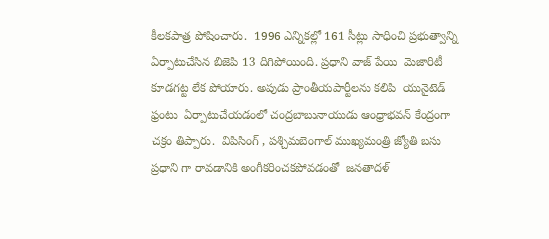కీలకపాత్ర పోషించారు.  1996 ఎన్నికల్లో 161 సీట్లు సాధించి ప్రభుత్వాన్ని ఏర్పాటుచేసిన బిజెపి 13 దిగిపోయింది. ప్రధాని వాజ్ పేయి  మెజారిటీ కూడగట్ట లేక పోయారు. అపుడు ప్రాంతీయపార్టీలను కలిపి  యునైటెడ్ ఫ్రంటు  ఏర్పాటుచేయడంలో చంద్రబాబునాయుడు ఆంధ్రాభవన్ కేంద్రంగా చక్రం తిప్పారు.  విపిసింగ్ , పశ్చిమబెంగాల్ ముఖ్యమంత్రి జ్యోతి బసు ప్రధాని గా రావడానికి అంగీకరించకపోవడంతో  జనతాదళ్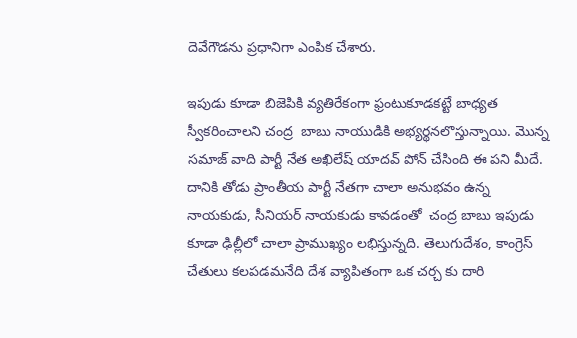దెవేగౌడను ప్రధానిగా ఎంపిక చేశారు.

ఇపుడు కూడా బిజెపికి వ్యతిరేకంగా ఫ్రంటుకూడకట్టే బాధ్యత స్వీకరించాలని చంద్ర  బాబు నాయుడికి అభ్యర్థనలొస్తున్నాయి. మొన్న సమాజ్ వాది పార్టీ నేత అఖిలేష్ యాదవ్ పోన్ చేసింది ఈ పని మీదే. దానికి తోడు ప్రాంతీయ పార్టీ నేతగా చాలా అనుభవం ఉన్న నాయకుడు, సీనియర్ నాయకుడు కావడంతో  చంద్ర బాబు ఇపుడు కూడా ఢిల్లీలో చాలా ప్రాముఖ్యం లభిస్తున్నది. తెలుగుదేశం, కాంగ్రెస్ చేతులు కలపడమనేది దేశ వ్యాపితంగా ఒక చర్చ కు దారి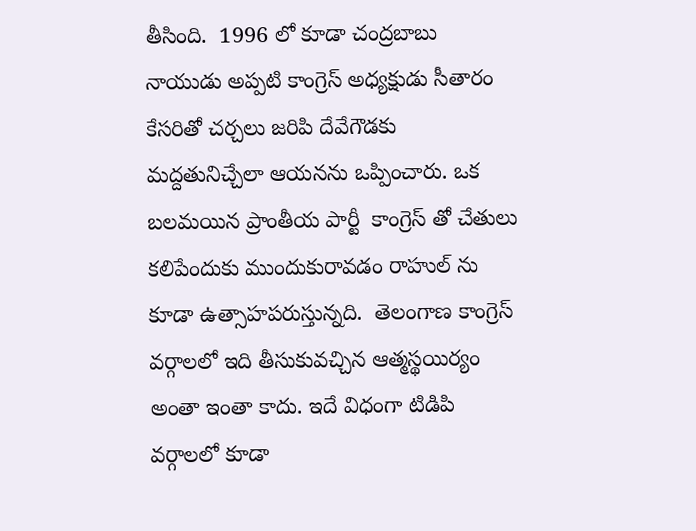తీసింది.  1996 లో కూడా చంద్రబాబు నాయుడు అప్పటి కాంగ్రెస్ అధ్యక్షుడు సీతారం కేసరితో చర్చలు జరిపి దేవేగౌడకు మద్దతునిచ్చేలా ఆయనను ఒప్పించారు. ఒక బలమయిన ప్రాంతీయ పార్టీ  కాంగ్రెస్ తో చేతులు కలిపేందుకు ముందుకురావడం రాహుల్ ను కూడా ఉత్సాహపరుస్తున్నది.  తెలంగాణ కాంగ్రెస్ వర్గాలలో ఇది తీసుకువచ్చిన ఆత్మస్థయిర్యం అంతా ఇంతా కాదు. ఇదే విధంగా టిడిపి వర్గాలలో కూడా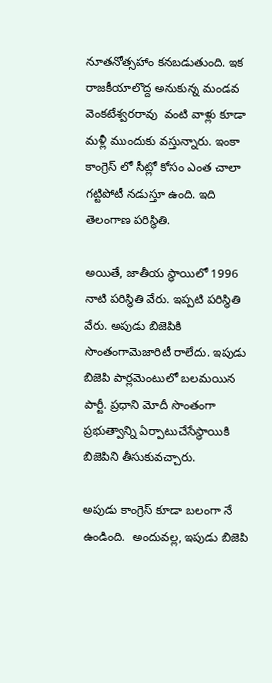నూతనోత్సహాం కనబడుతుంది. ఇక రాజకీయాలొద్ద అనుకున్న మండవ వెంకటేశ్వరరావు  వంటి వాళ్లు కూడా మళ్లీ ముందుకు వస్తున్నారు. ఇంకా కాంగ్రెస్ లో సీట్లో కోసం ఎంత చాలా గట్టిపోటీ నడుస్తూ ఉంది. ఇది తెలంగాణ పరిస్థితి.

అయితే, జాతీయ స్థాయిలో 1996 నాటి పరిస్థితి వేరు. ఇప్పటి పరిస్థితి వేరు. అపుడు బిజెపికి సొంతంగామెజారిటీ రాలేదు. ఇపుడు బిజెపి పార్లమెంటులో బలమయిన పార్టీ. ప్రధాని మోదీ సొంతంగా ప్రభుత్వాన్ని ఏర్పాటుచేసేస్థాయికి బిజెపిని తీసుకువచ్చారు.

అపుడు కాంగ్రెస్ కూడా బలంగా నే ఉండింది.  అందువల్ల, ఇపుడు బిజెపి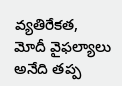వ్యతిరేకత, మోదీ వైఫల్యాలు అనేది తప్ప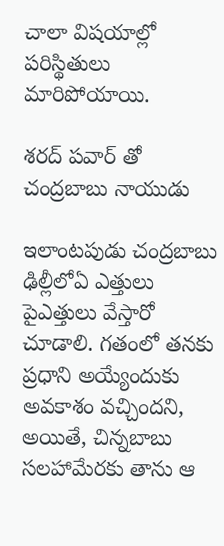చాలా విషయాల్లో పరిస్థితులు మారిపోయాయి.

శరద్ పవార్ తో చంద్రబాబు నాయుడు

ఇలాంటపుడు చంద్రబాబు ఢిల్లీలోఏ ఎత్తులు పైఎత్తులు వేస్తారో చూడాలి. గతంలో తనకు ప్రధాని అయ్యేందుకు అవకాశం వచ్చిందని, అయితే, చిన్నబాబు సలహామేరకు తాను ఆ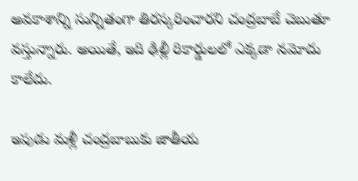అవకాశాన్ని సున్నితంగా తిరస్కరించారని చంద్రబాబే చెబుతూ వస్తున్నారు. అయితే, ఇది ఢిల్లీ రికార్డులలో ఎక్కడా నమోదు కాలేదు.

ఇపుడు మళ్లీ చంద్రబాబుకు జాతీయ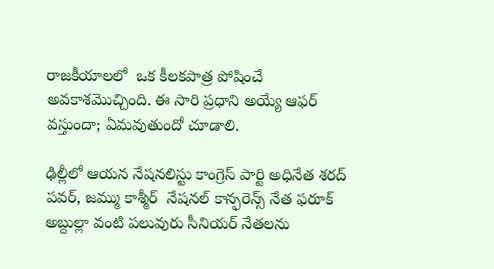రాజకీయాలలో  ఒక కీలకపాత్ర పోషించే అవకాశమొచ్చింది. ఈ సారి ప్రధాని అయ్యే ఆఫర్ వస్తుందా; ఏమవుతుందో చూడాలి.

ఢిల్లీలో ఆయన నేషనలిస్టు కాంగ్రెస్ పార్టి అధినేత శరద్ పవర్, జమ్ము కాశ్మీర్  నేషనల్ కాన్ఫరెన్స్ నేత ఫరూక్ అబ్దుల్లా వంటి పలువురు సీనియర్ నేతలను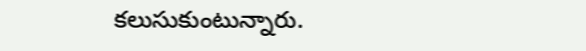కలుసుకుంటున్నారు.